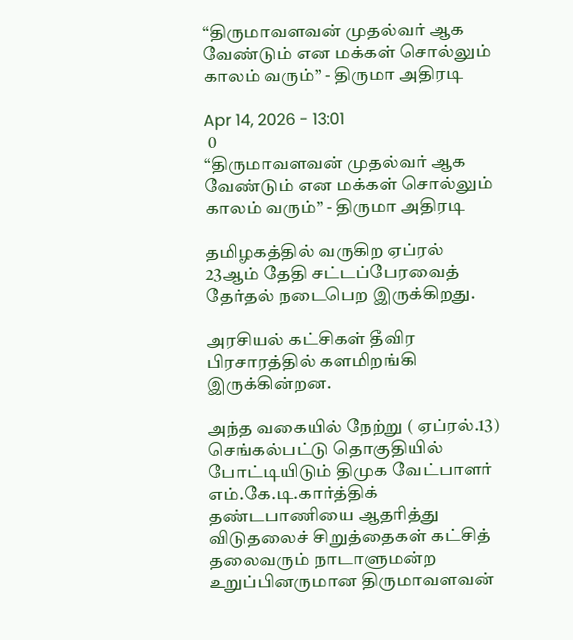“திருமாவளவன் முதல்வர் ஆக வேண்டும் என மக்கள் சொல்லும் காலம் வரும்” - திருமா அதிரடி

Apr 14, 2026 - 13:01
 0
“திருமாவளவன் முதல்வர் ஆக வேண்டும் என மக்கள் சொல்லும் காலம் வரும்” - திருமா அதிரடி

தமிழகத்தில் வருகிற ஏப்ரல் 23ஆம் தேதி சட்டப்பேரவைத் தேர்தல் நடைபெற இருக்கிறது.

அரசியல் கட்சிகள் தீவிர பிரசாரத்தில் களமிறங்கி இருக்கின்றன.

அந்த வகையில் நேற்று ( ஏப்ரல்.13) செங்கல்பட்டு தொகுதியில் போட்டியிடும் திமுக வேட்பாளர் எம்.கே.டி.கார்த்திக் தண்டபாணியை ஆதரித்து விடுதலைச் சிறுத்தைகள் கட்சித் தலைவரும் நாடாளுமன்ற உறுப்பினருமான திருமாவளவன்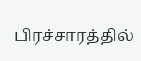பிரச்சாரத்தில்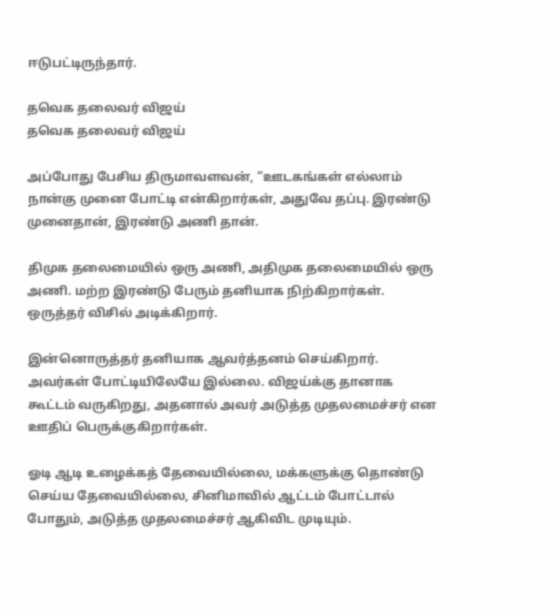ஈடுபட்டிருந்தார்.

தவெக தலைவர் விஜய்
தவெக தலைவர் விஜய்

அப்போது பேசிய திருமாவளவன், “ஊடகங்கள் எல்லாம் நான்கு முனை போட்டி என்கிறார்கள், அதுவே தப்பு. இரண்டு முனைதான், இரண்டு அணி தான்.

திமுக தலைமையில் ஒரு அணி, அதிமுக தலைமையில் ஒரு அணி. மற்ற இரண்டு பேரும் தனியாக நிற்கிறார்கள். ஒருத்தர் விசில் அடிக்கிறார்.

இன்னொருத்தர் தனியாக ஆவர்த்தனம் செய்கிறார். அவர்கள் போட்டியிலேயே இல்லை. விஜய்க்கு தானாக கூட்டம் வருகிறது, அதனால் அவர் அடுத்த முதலமைச்சர் என ஊதிப் பெருக்குகிறார்கள்.

ஓடி ஆடி உழைக்கத் தேவையில்லை, மக்களுக்கு தொண்டு செய்ய தேவையில்லை, சினிமாவில் ஆட்டம் போட்டால் போதும், அடுத்த முதலமைச்சர் ஆகிவிட முடியும்.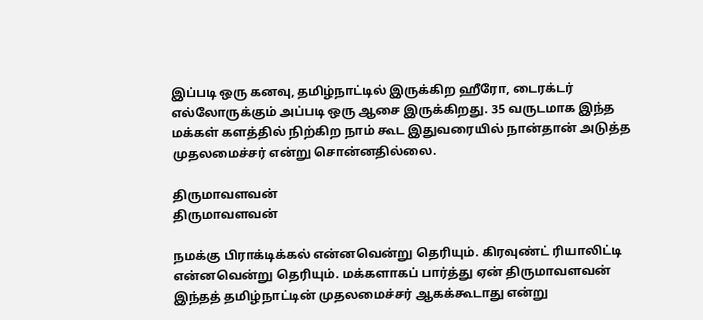இப்படி ஒரு கனவு, தமிழ்நாட்டில் இருக்கிற ஹீரோ, டைரக்டர் எல்லோருக்கும் அப்படி ஒரு ஆசை இருக்கிறது. 35 வருடமாக இந்த மக்கள் களத்தில் நிற்கிற நாம் கூட இதுவரையில் நான்தான் அடுத்த முதலமைச்சர் என்று சொன்னதில்லை.

திருமாவளவன்
திருமாவளவன்

நமக்கு பிராக்டிக்கல் என்னவென்று தெரியும். கிரவுண்ட் ரியாலிட்டி என்னவென்று தெரியும். மக்களாகப் பார்த்து ஏன் திருமாவளவன் இந்தத் தமிழ்நாட்டின் முதலமைச்சர் ஆகக்கூடாது என்று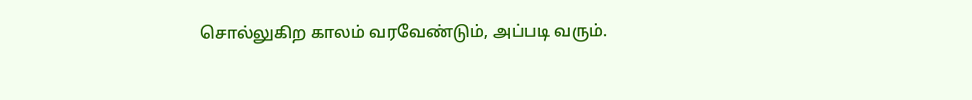சொல்லுகிற காலம் வரவேண்டும், அப்படி வரும்.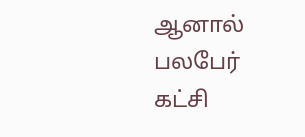ஆனால் பலபேர் கட்சி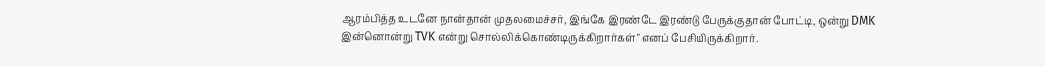ஆரம்பித்த உடனே நான்தான் முதலமைச்சர், இங்கே இரண்டே இரண்டு பேருக்குதான் போட்டி, ஒன்று DMK இன்னொன்று TVK என்று சொல்லிக்கொண்டிருக்கிறார்கள்" எனப் பேசியிருக்கிறார்.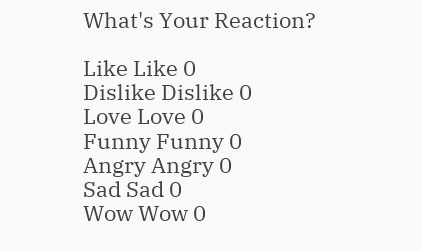What's Your Reaction?

Like Like 0
Dislike Dislike 0
Love Love 0
Funny Funny 0
Angry Angry 0
Sad Sad 0
Wow Wow 0